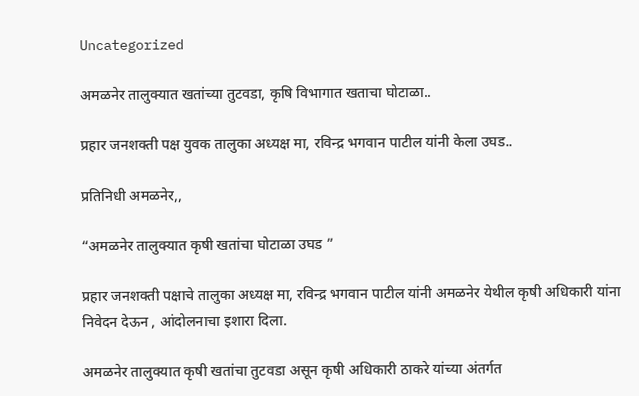Uncategorized

अमळनेर तालुक्यात खतांच्या तुटवडा, कृषि विभागात खताचा घोटाळा..

प्रहार जनशक्ती पक्ष युवक तालुका अध्यक्ष मा, रविन्द्र भगवान पाटील यांनी केला उघड..

प्रतिनिधी अमळनेर,,

“अमळनेर तालुक्यात कृषी खतांचा घोटाळा उघड ”

प्रहार जनशक्ती पक्षाचे तालुका अध्यक्ष मा, रविन्द्र भगवान पाटील यांनी अमळनेर येथील कृषी अधिकारी यांना निवेदन देऊन , आंदोलनाचा इशारा दिला.

अमळनेर तालुक्यात कृषी खतांचा तुटवडा असून कृषी अधिकारी ठाकरे यांच्या अंतर्गत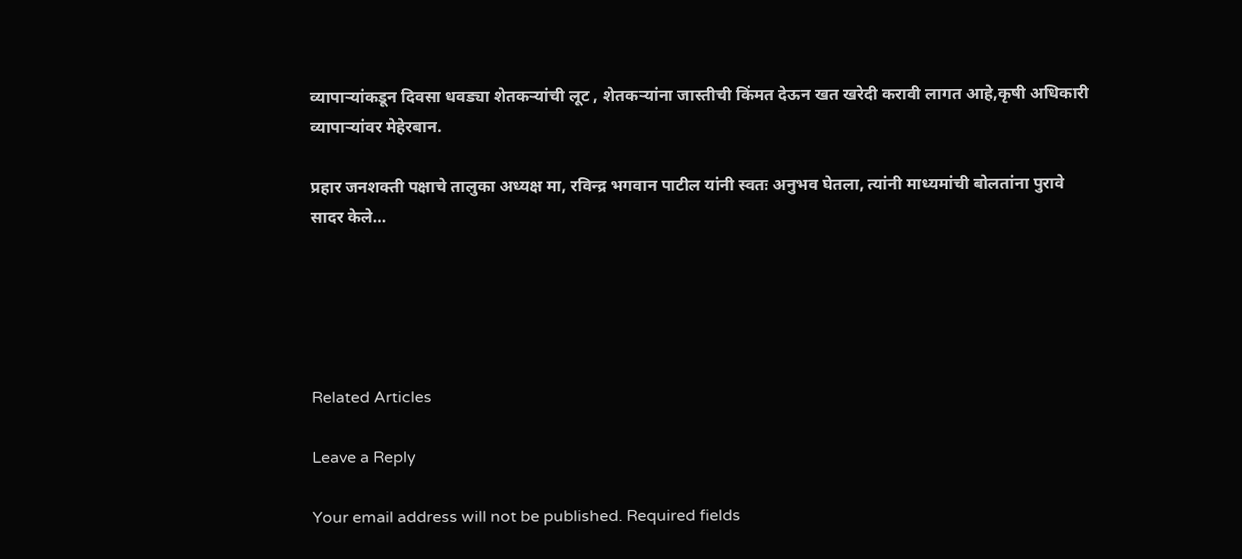व्यापाऱ्यांकडून दिवसा धवड्या शेतकऱ्यांची लूट , शेतकऱ्यांना जास्तीची किंमत देऊन खत खरेदी करावी लागत आहे,कृषी अधिकारी व्यापाऱ्यांवर मेहेरबान.

प्रहार जनशक्ती पक्षाचे तालुका अध्यक्ष मा, रविन्द्र भगवान पाटील यांनी स्वतः अनुभव घेतला, त्यांनी माध्यमांची बोलतांना पुरावे सादर केले…





Related Articles

Leave a Reply

Your email address will not be published. Required fields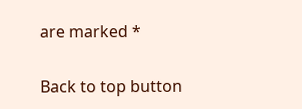are marked *

Back to top button